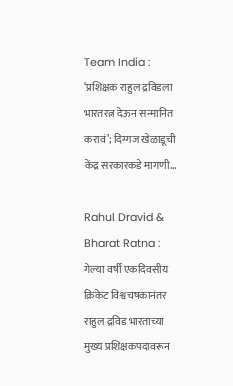Team India : ‘प्रशिक्षक राहुल द्रविडला भारतरत्न देऊन सन्मानित करावं’; दिग्गज खेळाडूची केंद्र सरकारकडे मागणी…

Rahul Dravid & Bharat Ratna : गेल्या वर्षी एकदिवसीय क्रिकेट विश्वचषकानंतर राहुल द्रविड भारताच्या मुख्य प्रशिक्षकपदावरून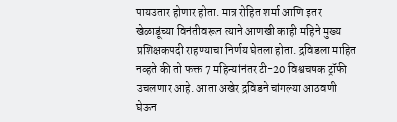पायउतार होणार होता. मात्र रोहित शर्मा आणि इतर खेळाडूंच्या विनंतीवरून त्याने आणखी काही महिने मुख्य प्रशिक्षकपदी राहण्याचा निर्णय घेतला होता. द्रविडला माहित नव्हते की तो फक्त 7 महिन्यांनंतर टी-20 विश्वचषक ट्रॉफी उचलणार आहे. आता अखेर द्रविडने चांगल्या आठवणी घेऊन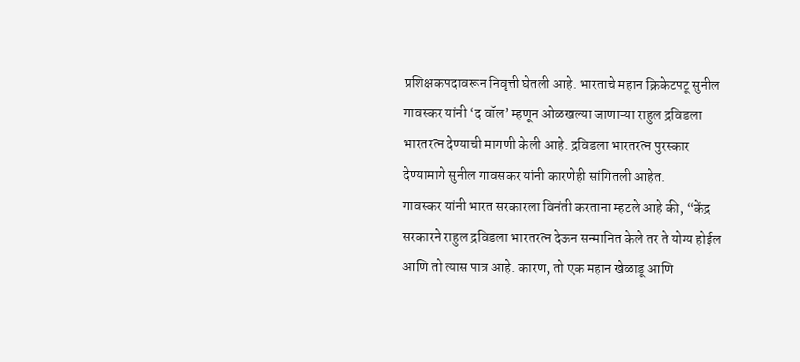प्रशिक्षकपदावरून निवृत्ती घेतली आहे. भारताचे महान क्रिकेटपटू सुनील गावस्कर यांनी ‘द वॉल’ म्हणून ओळखल्या जाणाऱ्या राहुल द्रविडला भारतरत्न देण्याची मागणी केली आहे. द्रविडला भारतरत्न पुरस्कार देण्यामागे सुनील गावसकर यांनी कारणेही सांगितली आहेत.
गावस्कर यांनी भारत सरकारला विनंती करताना म्हटले आहे की, “केंद्र सरकारने राहुल द्रविडला भारतरत्न देऊन सन्मानित केले तर ते योग्य होईल आणि तो त्यास पात्र आहे. कारण, तो एक महान खेळाडू आणि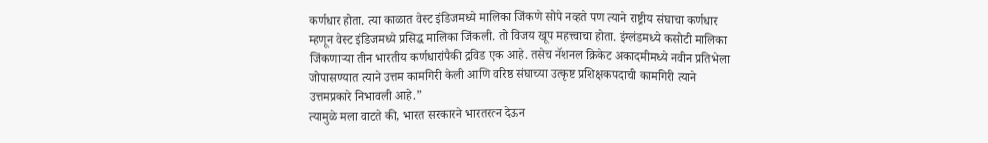कर्णधार होता. त्या काळात वेस्ट इंडिजमध्ये मालिका जिंकणे सोपे नव्हते पण त्याने राष्ट्रीय संघाचा कर्णधार म्हणून वेस्ट इंडिजमध्ये प्रसिद्ध मालिका जिंकली. तो विजय खूप महत्त्वाचा होता. इंग्लंडमध्ये कसोटी मालिका जिंकणाऱ्या तीन भारतीय कर्णधारांपैकी द्रविड एक आहे. तसेच नॅशनल क्रिकेट अकादमीमध्ये नवीन प्रतिभेला जोपासण्यात त्याने उत्तम कामगिरी केली आणि वरिष्ठ संघाच्या उत्कृष्ट प्रशिक्षकपदाची कामगिरी त्याने उत्तमप्रकारे निभावली आहे.”
त्यामुळे मला वाटते की, भारत सरकारने भारतरत्न देऊन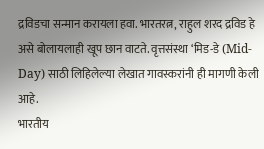द्रविडचा सन्मान करायला हवा. भारतरत्न, राहुल शरद द्रविड हे असे बोलायलाही खूप छान वाटते. वृत्तसंस्था ‘मिड-डे (Mid-Day) साठी लिहिलेल्या लेखात गावस्करांनी ही मागणी केली आहे.
भारतीय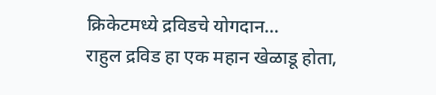क्रिकेटमध्ये द्रविडचे योगदान…
राहुल द्रविड हा एक महान खेळाडू होता,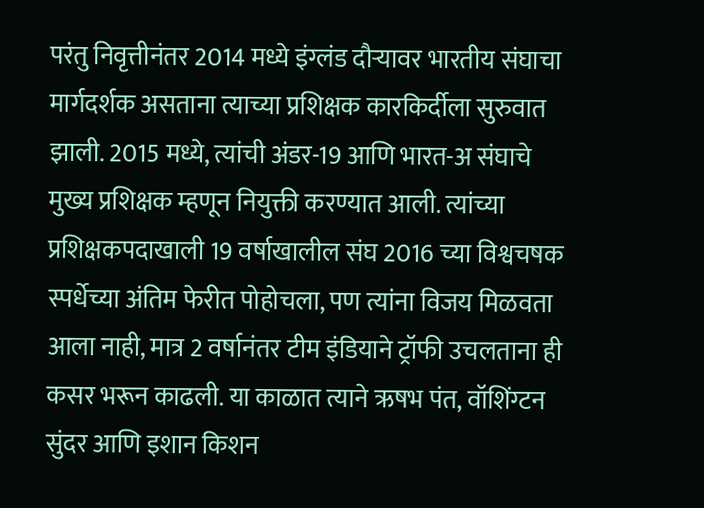परंतु निवृत्तीनंतर 2014 मध्ये इंग्लंड दौऱ्यावर भारतीय संघाचा मार्गदर्शक असताना त्याच्या प्रशिक्षक कारकिर्दीला सुरुवात झाली. 2015 मध्ये, त्यांची अंडर-19 आणि भारत-अ संघाचे मुख्य प्रशिक्षक म्हणून नियुक्ती करण्यात आली. त्यांच्या प्रशिक्षकपदाखाली 19 वर्षाखालील संघ 2016 च्या विश्वचषक स्पर्धेच्या अंतिम फेरीत पोहोचला, पण त्यांना विजय मिळवता आला नाही, मात्र 2 वर्षानंतर टीम इंडियाने ट्रॉफी उचलताना ही कसर भरून काढली. या काळात त्याने ऋषभ पंत, वॉशिंग्टन सुंदर आणि इशान किशन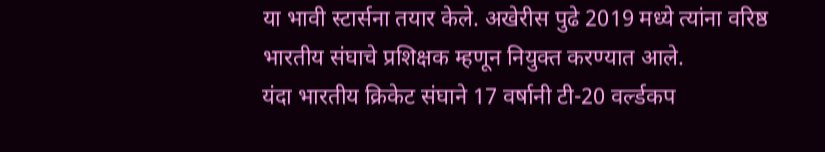या भावी स्टार्सना तयार केले. अखेरीस पुढे 2019 मध्ये त्यांना वरिष्ठ भारतीय संघाचे प्रशिक्षक म्हणून नियुक्त करण्यात आले.
यंदा भारतीय क्रिकेट संघाने 17 वर्षानी टी-20 वर्ल्डकप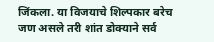जिंकला. या विजयाचे शिल्पकार बरेच जण असले तरी शांत डोक्याने सर्व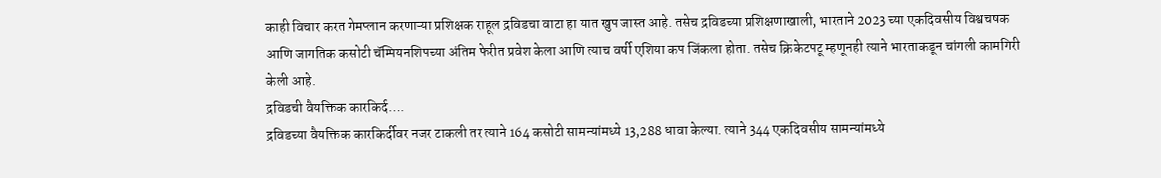काही विचार करत गेमप्लान करणाऱ्या प्रशिक्षक राहूल द्रविडचा वाटा हा यात खुप जास्त आहे. तसेच द्रविडच्या प्रशिक्षणाखाली, भारताने 2023 च्या एकदिवसीय विश्वचषक आणि जागतिक कसोटी चॅम्पियनशिपच्या अंतिम फेरीत प्रवेश केला आणि त्याच वर्षी एशिया कप जिंकला होता. तसेच क्रिकेटपटू म्हणूनही त्याने भारताकडून चांगली कामगिरी केली आहे.
द्रविडची वैयक्तिक कारकिर्द….
द्रविडच्या वैयक्तिक कारकिर्दीवर नजर टाकली तर त्याने 164 कसोटी सामन्यांमध्ये 13,288 धावा केल्या. त्याने 344 एकदिवसीय सामन्यांमध्ये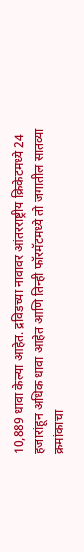10,889 धावा केल्या आहेत. द्रविडच्या नावावर आंतरराष्ट्रीय क्रिकेटमध्ये 24 हजारांहून अधिक धावा आहेत आणि तिन्ही फॉरमॅटमध्ये तो जगातील सातव्या क्रमांकाचा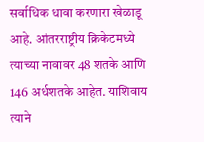सर्वाधिक धावा करणारा खेळाडू आहे. आंतरराष्ट्रीय क्रिकेटमध्ये त्याच्या नावावर 48 शतके आणि 146 अर्धशतके आहेत. याशिवाय त्याने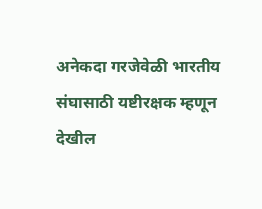अनेकदा गरजेवेळी भारतीय संघासाठी यष्टीरक्षक म्हणून देखील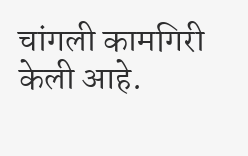चांगली कामगिरी केली आहे.